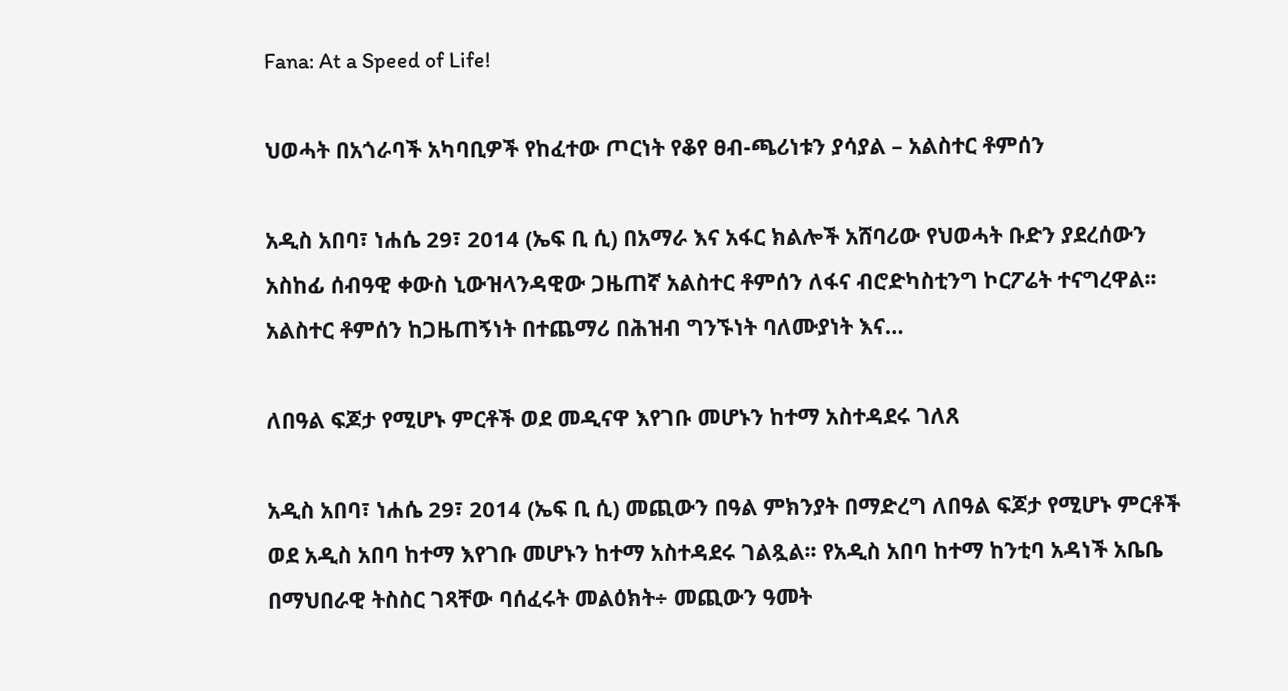Fana: At a Speed of Life!

ህወሓት በአጎራባች አካባቢዎች የከፈተው ጦርነት የቆየ ፀብ-ጫሪነቱን ያሳያል – አልስተር ቶምሰን

አዲስ አበባ፣ ነሐሴ 29፣ 2014 (ኤፍ ቢ ሲ) በአማራ እና አፋር ክልሎች አሸባሪው የህወሓት ቡድን ያደረሰውን አስከፊ ሰብዓዊ ቀውስ ኒውዝላንዳዊው ጋዜጠኛ አልስተር ቶምሰን ለፋና ብሮድካስቲንግ ኮርፖሬት ተናግረዋል፡፡ አልስተር ቶምሰን ከጋዜጠኝነት በተጨማሪ በሕዝብ ግንኙነት ባለሙያነት እና…

ለበዓል ፍጆታ የሚሆኑ ምርቶች ወደ መዲናዋ እየገቡ መሆኑን ከተማ አስተዳደሩ ገለጸ

አዲስ አበባ፣ ነሐሴ 29፣ 2014 (ኤፍ ቢ ሲ) መጪውን በዓል ምክንያት በማድረግ ለበዓል ፍጆታ የሚሆኑ ምርቶች ወደ አዲስ አበባ ከተማ እየገቡ መሆኑን ከተማ አስተዳደሩ ገልጿል፡፡ የአዲስ አበባ ከተማ ከንቲባ አዳነች አቤቤ በማህበራዊ ትስስር ገጻቸው ባሰፈሩት መልዕክት÷ መጪውን ዓመት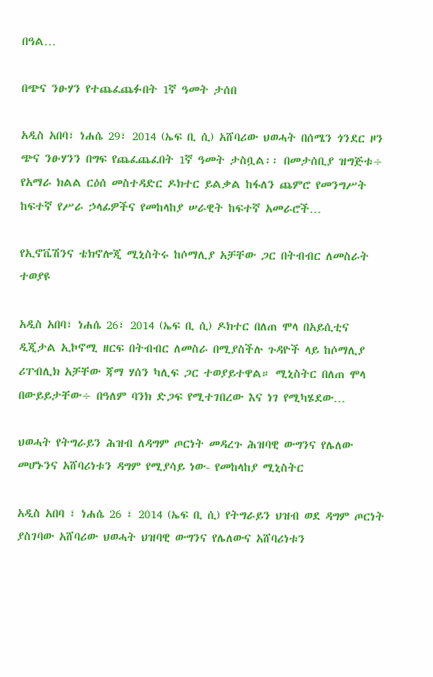በዓል…

በጭና ንፁሃን የተጨፈጨፉበት 1ኛ ዓመት ታሰበ

አዲስ አበባ፣ ነሐሴ 29፣ 2014 (ኤፍ ቢ ሲ) አሸባሪው ህወሓት በሰሜን ጎንደር ዞን ጭና ንፁሃንን በግፍ የጨፈጨፈበት 1ኛ ዓመት ታስቧል፡፡ በመታሰቢያ ዝግጅቱ÷ የአማራ ክልል ርዕሰ መስተዳድር ዶክተር ይልቃል ከፋለን ጨምሮ የመንግሥት ከፍተኛ የሥራ ኃላፊዎችና የመከላከያ ሠራዊት ከፍተኛ አመራሮች…

የኢኖቬሽንና ቴክኖሎጂ ሚኒስትሩ ከሶማሊያ አቻቸው ጋር በትብብር ለመስራት ተወያዩ

አዲስ አበባ፣ ነሐሴ 26፣ 2014 (ኤፍ ቢ ሲ) ዶክተር በለጠ ሞላ በአይሲቲና ዲጂታል ኢኮኖሚ ዘርፍ በትብብር ለመስራ በሚያስችሉ ጉዳዮች ላይ ከሶማሊያ ሪፐብሊክ አቻቸው ጃማ ሃሰን ካሊፍ ጋር ተወያይተዋል። ሚኒስትር በለጠ ሞላ በውይይታቸው÷ በዓለም ባንክ ድጋፍ የሚተገበረው እና ነገ የሚካሄደው…

ህወሓት የትግራይን ሕዝብ ለዳግም ጦርነት መዳረጉ ሕዝባዊ ውግንና የሌለው መሆኑንና አሸባሪነቱን ዳግም የሚያሳይ ነው- የመከላከያ ሚኒስትር

አዲስ አበባ ፣ ነሐሴ 26 ፣ 2014 (ኤፍ ቢ ሲ) የትግራይን ህዝብ ወደ ዳግም ጦርነት ያስገባው አሸባሪው ህወሓት ህዝባዊ ውግንና የሌለውና አሸባሪነቱን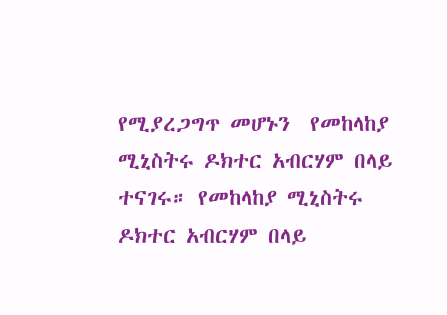የሚያረጋግጥ መሆኑን  የመከላከያ ሚኒስትሩ ዶክተር አብርሃም በላይ ተናገሩ። የመከላከያ ሚኒስትሩ ዶክተር አብርሃም በላይ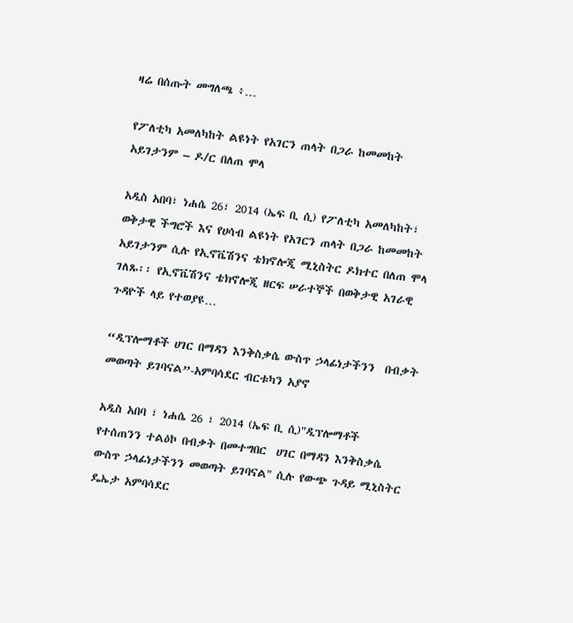ዛሬ በሰጡት መግለጫ ፥…

የፖለቲካ አመለካከት ልዩነት የአገርን ጠላት በጋራ ከመመከት አይገታንም – ዶ/ር በለጠ ሞላ

አዲስ አበባ፣ ነሐሴ 26፣ 2014 (ኤፍ ቢ ሲ) የፖለቲካ አመለካከት፣ ወቅታዊ ችግሮች እና የሀሳብ ልዩነት የአገርን ጠላት በጋራ ከመመከት አይገታንም ሲሉ የኢኖቬሽንና ቴክኖሎጂ ሚኒስትር ዶክተር በለጠ ሞላ ገለጹ፡፡ የኢኖቬሽንና ቴክኖሎጂ ዘርፍ ሠራተኞች በወቅታዊ አገራዊ ጉዳዮች ላይ የተወያዩ…

“ዲፕሎማቶች ሀገር በማዳን እንቅስቃሴ ውስጥ ኃላፊነታችንን  በብቃት መወጣት ይገባናል”-አምባሳደር ብርቱካን አያኖ

አዲስ አበባ ፣ ነሐሴ 26 ፣ 2014 (ኤፍ ቢ ሲ)"ዲፕሎማቶች  የተሰጠንን ተልዕኮ በብቃት በመተግበር  ሀገር በማዳን እንቅስቃሴ ውስጥ ኃላፊነታችንን መወጣት ይገባናል" ሲሉ የውጭ ጉዳይ ሚኒስትር ዴኤታ አምባሳደር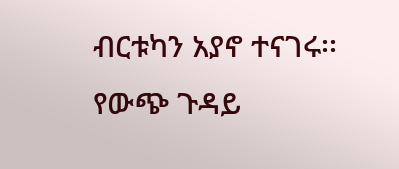ብርቱካን አያኖ ተናገሩ፡፡ የውጭ ጉዳይ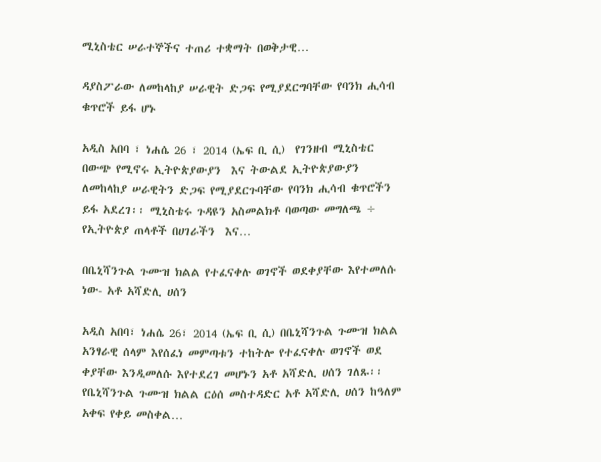ሚኒስቴር ሠራተኞችና ተጠሪ ተቋማት በወቅታዊ…

ዳያስፖራው ለመከላከያ ሠራዊት ድጋፍ የሚያደርግባቸው የባንክ ሒሳብ ቁጥሮች ይፋ ሆኑ

አዲስ አበባ ፣ ነሐሴ 26 ፣ 2014 (ኤፍ ቢ ሲ)  የገንዘብ ሚኒስቴር በውጭ የሚኖሩ ኢትዮጵያውያን  እና ትውልደ ኢትዮጵያውያን ለመከላከያ ሠራዊትን ድጋፍ የሚያደርጉባቸው የባንክ ሒሳብ ቁጥሮችን ይፋ አደረገ፡፡ ሚኒስቴሩ ጉዳዩን አስመልክቶ ባወጣው መግለጫ ÷ የኢትዮጵያ ጠላቶች በሀገራችን  እና…

በቤኒሻንጉል ጉሙዝ ክልል የተፈናቀሉ ወገኖች ወደቀያቸው እየተመለሱ ነው- አቶ አሻድሊ ሀሰን

አዲስ አበባ፣ ነሐሴ 26፣ 2014 (ኤፍ ቢ ሲ) በቤኒሻንጉል ጉሙዝ ክልል አንፃራዊ ሰላም እየሰፈነ መምጣቱን ተከትሎ የተፈናቀሉ ወገኖች ወደ ቀያቸው እንዲመለሱ እየተደረገ መሆኑን አቶ አሻድሊ ሀሰን ገለጹ፡፡ የቤኒሻንጉል ጉሙዝ ክልል ርዕሰ መስተዳድር አቶ አሻድሊ ሀሰን ከዓለም አቀፍ የቀይ መስቀል…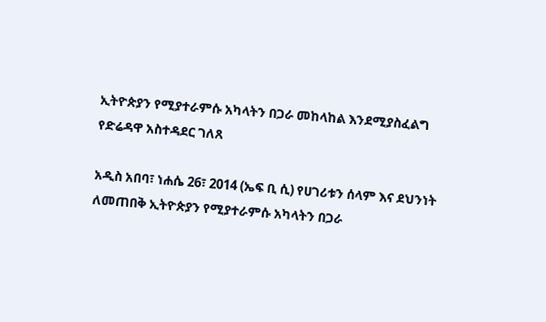ኢትዮጵያን የሚያተራምሱ አካላትን በጋራ መከላከል እንደሚያስፈልግ የድሬዳዋ አስተዳደር ገለጸ

አዲስ አበባ፣ ነሐሴ 26፣ 2014 (ኤፍ ቢ ሲ) የሀገሪቱን ሰላም እና ደህንነት ለመጠበቅ ኢትዮጵያን የሚያተራምሱ አካላትን በጋራ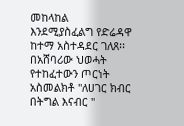መከላከል እንደሚያስፈልግ የድሬዳዋ ከተማ አስተዳደር ገለጸ፡፡ በአሸባሪው ህወሓት የተከፈተውን ጦርነት አስመልክቶ "ለሀገር ክብር በትግል እናብር "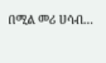በሚል መሪ ሀሳብ…